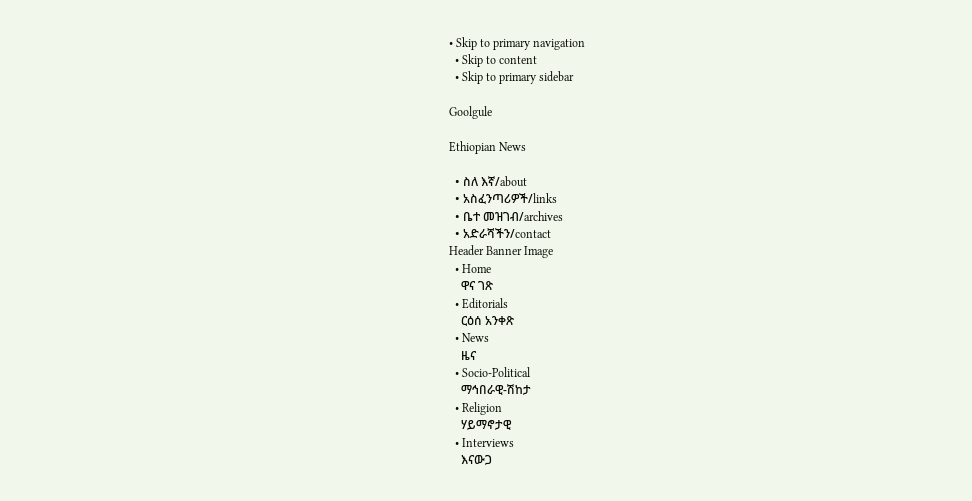• Skip to primary navigation
  • Skip to content
  • Skip to primary sidebar

Goolgule

Ethiopian News

  • ስለ እኛ/about
  • አስፈንጣሪዎች/links
  • ቤተ መዝገብ/archives
  • አድራሻችን/contact
Header Banner Image
  • Home
    ዋና ገጽ
  • Editorials
    ርዕሰ አንቀጽ
  • News
    ዜና
  • Socio-Political
    ማኅበራዊ-ሽከታ
  • Religion
    ሃይማኖታዊ
  • Interviews
    እናውጋ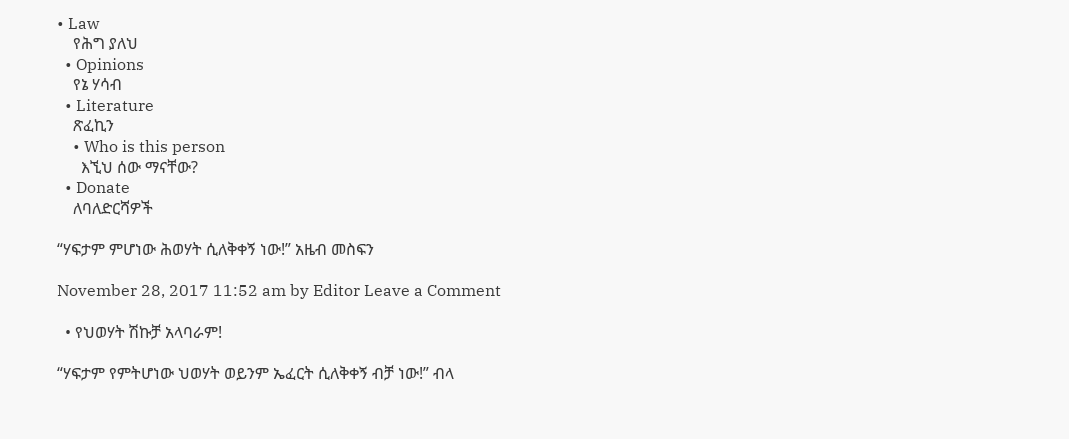• Law
    የሕግ ያለህ
  • Opinions
    የኔ ሃሳብ
  • Literature
    ጽፈኪን
    • Who is this person
      እኚህ ሰው ማናቸው?
  • Donate
    ለባለድርሻዎች

“ሃፍታም ምሆነው ሕወሃት ሲለቅቀኝ ነው!” አዜብ መስፍን

November 28, 2017 11:52 am by Editor Leave a Comment

  • የህወሃት ሽኩቻ አላባራም!

“ሃፍታም የምትሆነው ህወሃት ወይንም ኤፈርት ሲለቅቀኝ ብቻ ነው!” ብላ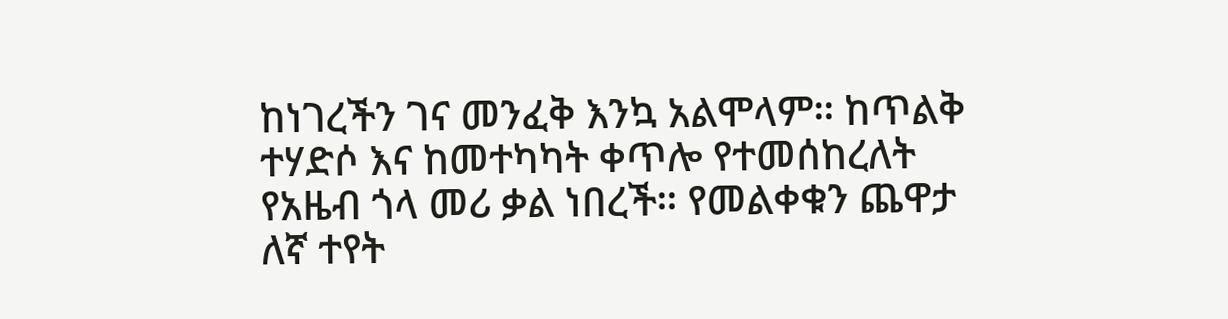ከነገረችን ገና መንፈቅ እንኳ አልሞላም። ከጥልቅ ተሃድሶ እና ከመተካካት ቀጥሎ የተመሰከረለት የአዜብ ጎላ መሪ ቃል ነበረች። የመልቀቁን ጨዋታ ለኛ ተየት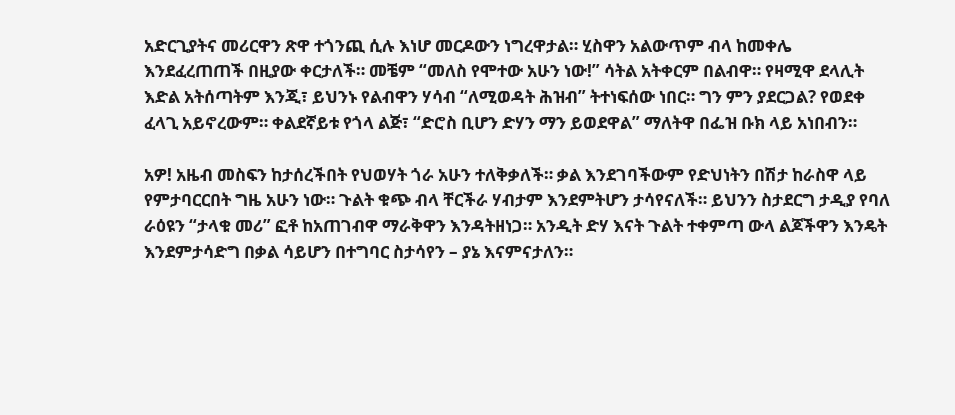አድርጊያትና መሪርዋን ጽዋ ተጎንጪ ሲሉ እነሆ መርዶውን ነግረዋታል። ሂስዋን አልውጥም ብላ ከመቀሌ እንደፈረጠጠች በዚያው ቀርታለች። መቼም “መለስ የሞተው አሁን ነው!” ሳትል አትቀርም በልብዋ። የዛሚዋ ደላሊት እድል አትሰጣትም እንጂ፣ ይህንኑ የልብዋን ሃሳብ “ለሚወዳት ሕዝብ” ትተነፍሰው ነበር። ግን ምን ያደርጋል? የወደቀ ፈላጊ አይኖረውም። ቀልደኛይቱ የጎላ ልጅ፣ “ድሮስ ቢሆን ድሃን ማን ይወደዋል” ማለትዋ በፌዝ ቡክ ላይ አነበብን።

አዎ! አዜብ መስፍን ከታሰረችበት የህወሃት ጎራ አሁን ተለቅቃለች። ቃል እንደገባችውም የድህነትን በሽታ ከራስዋ ላይ የምታባርርበት ግዜ አሁን ነው። ጉልት ቁጭ ብላ ቸርችራ ሃብታም እንደምትሆን ታሳየናለች። ይህንን ስታደርግ ታዲያ የባለ ራዕዩን “ታላቁ መሪ” ፎቶ ከአጠገብዋ ማራቅዋን እንዳትዘነጋ። አንዲት ድሃ እናት ጉልት ተቀምጣ ውላ ልጆችዋን እንዴት እንደምታሳድግ በቃል ሳይሆን በተግባር ስታሳየን – ያኔ እናምናታለን።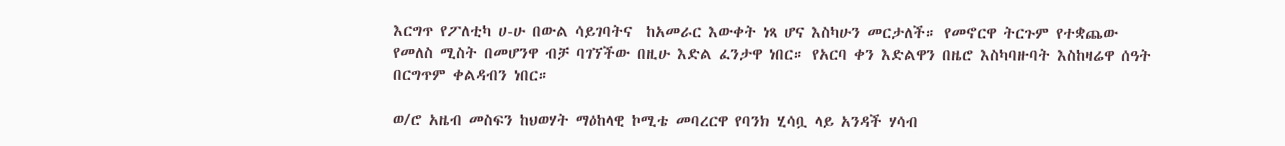እርግጥ የፖለቲካ ሀ-ሁ በውል ሳይገባትና  ከአመራር እውቀት ነጻ ሆና እስካሁን መርታለች። የመኖርዋ ትርጉም የተቋጨው የመለስ ሚስት በመሆንዋ ብቻ ባገኘችው በዚሁ እድል ፈንታዋ ነበር። የአርባ ቀን እድልዋን በዜሮ እስካባዙባት እስከዛሬዋ ሰዓት በርግጥም ቀልዳብን ነበር።

ወ/ሮ አዜብ መስፍን ከህወሃት ማዕከላዊ ኮሚቴ መባረርዋ የባንክ ሂሳቧ ላይ አንዳች ሃሳብ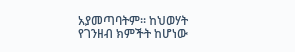አያመጣባትም። ከህወሃት የገንዘብ ክምችት ከሆነው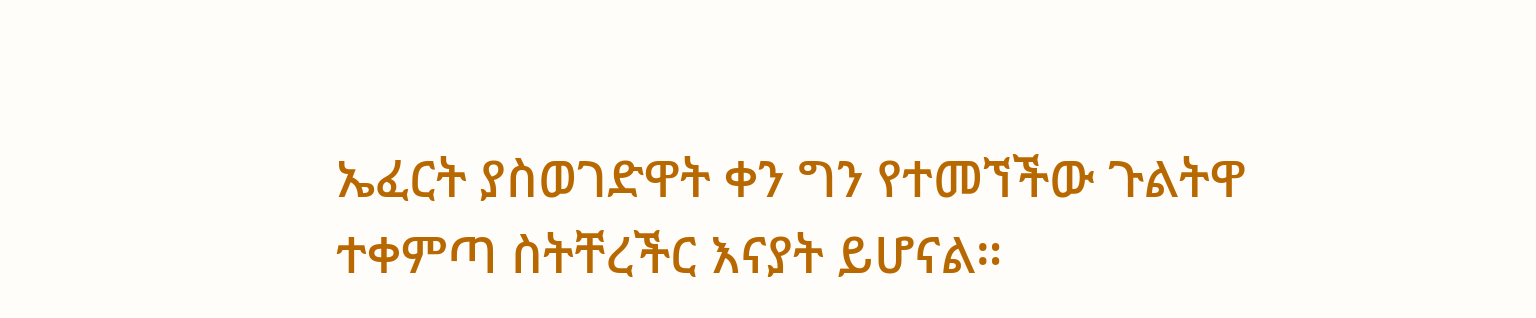ኤፈርት ያስወገድዋት ቀን ግን የተመኘችው ጉልትዋ ተቀምጣ ስትቸረችር እናያት ይሆናል።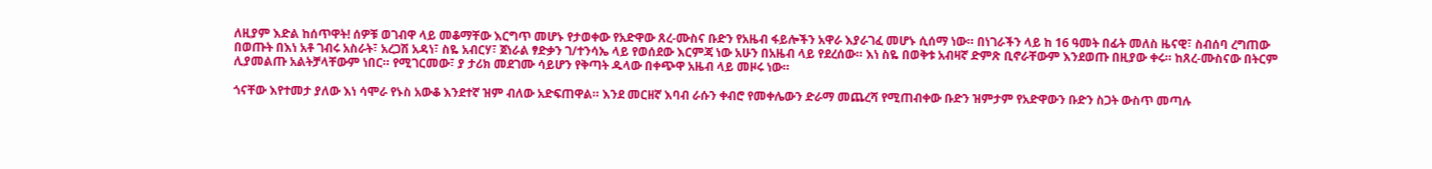ለዚያም እድል ከሰጥዋት! ሰዎቹ ወገብዋ ላይ መቆማቸው እርግጥ መሆኑ የታወቀው የአድዋው ጸረ-ሙስና ቡድን የአዜብ ፋይሎችን አዋራ እያራገፈ መሆኑ ሲሰማ ነው። በነገራችን ላይ ከ 16 ዓመት በፊት መለስ ዜናዊ፣ ስብሰባ ረግጠው በወጡት በእነ አቶ ገብሩ አስራት፣ አረጋሽ አዳነ፣ ስዬ አብርሃ፣ ጀነራል ፃድቃን ገ/ተንሳኤ ላይ የወሰደው እርምጃ ነው አሁን በአዜብ ላይ የደረሰው። እነ ስዬ በወቅቱ አብዛኛ ድምጽ ቢኖራቸውም እንደወጡ በዚያው ቀሩ። ከጸረ-ሙስናው በትርም ሊያመልጡ አልትቻላቸውም ነበር። የሚገርመው፣ ያ ታሪክ መደገሙ ሳይሆን የቅጣት ዱላው በቀጭዋ አዜብ ላይ መዞሩ ነው።

ጎናቸው እየተመታ ያለው እነ ሳሞራ የኑስ አውቆ እንደተኛ ዝም ብለው አድፍጠዋል። እንደ መርዘኛ እባብ ራሱን ቀብሮ የመቀሌውን ድራማ መጨረሻ የሚጠብቀው ቡድን ዝምታም የአድዋውን ቡድን ስጋት ውስጥ መጣሉ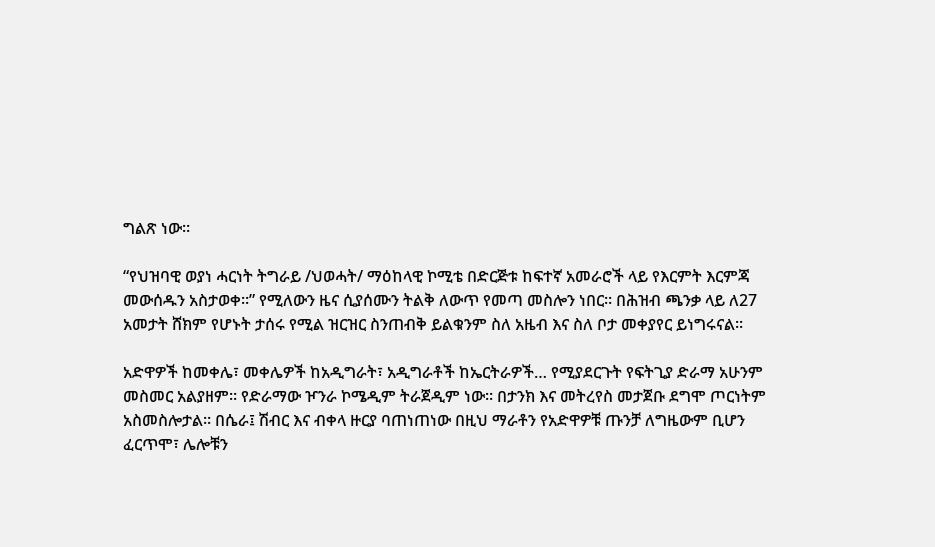ግልጽ ነው።

“የህዝባዊ ወያነ ሓርነት ትግራይ /ህወሓት/ ማዕከላዊ ኮሚቴ በድርጅቱ ከፍተኛ አመራሮች ላይ የእርምት እርምጃ መውሰዱን አስታወቀ።” የሚለውን ዜና ሲያሰሙን ትልቅ ለውጥ የመጣ መስሎን ነበር። በሕዝብ ጫንቃ ላይ ለ27 አመታት ሸክም የሆኑት ታሰሩ የሚል ዝርዝር ስንጠብቅ ይልቁንም ስለ አዜብ እና ስለ ቦታ መቀያየር ይነግሩናል።

አድዋዎች ከመቀሌ፣ መቀሌዎች ከአዲግራት፣ አዲግራቶች ከኤርትራዎች… የሚያደርጉት የፍትጊያ ድራማ አሁንም መስመር አልያዘም። የድራማው ዦንራ ኮሜዲም ትራጀዲም ነው። በታንክ እና መትረየስ መታጀቡ ደግሞ ጦርነትም አስመስሎታል። በሴራ፤ ሽብር እና ብቀላ ዙርያ ባጠነጠነው በዚህ ማራቶን የአድዋዎቹ ጡንቻ ለግዜውም ቢሆን ፈርጥሞ፣ ሌሎቹን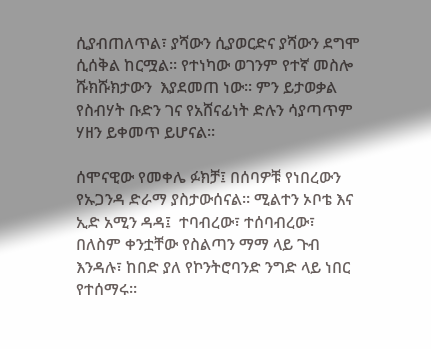ሲያብጠለጥል፣ ያሻውን ሲያወርድና ያሻውን ደግሞ ሲሰቅል ከርሟል። የተነካው ወገንም የተኛ መስሎ ሹክሹክታውን  እያደመጠ ነው። ምን ይታወቃል የስብሃት ቡድን ገና የአሸናፊነት ድሉን ሳያጣጥም ሃዘን ይቀመጥ ይሆናል።

ሰሞናዊው የመቀሌ ፉክቻ፤ በሰባዎቹ የነበረውን የኡጋንዳ ድራማ ያስታውሰናል። ሚልተን ኦቦቴ እና ኢድ አሚን ዳዳ፤  ተባብረው፣ ተሰባብረው፣ በለስም ቀንቷቸው የስልጣን ማማ ላይ ጉብ እንዳሉ፣ ከበድ ያለ የኮንትሮባንድ ንግድ ላይ ነበር የተሰማሩ።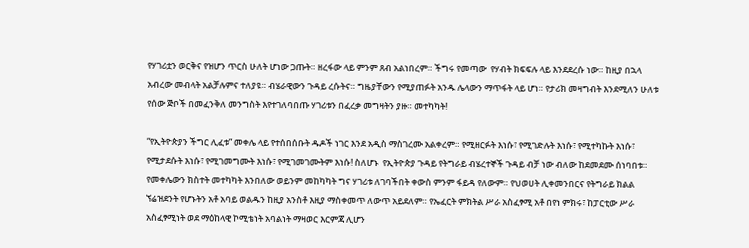የሃገሪቷን ወርቅና የዝሆን ጥርስ ሁለት ሆነው ጋጡት። ዘረፋው ላይ ምንም ጸብ አልነበረም። ችግሩ የመጣው  የሃብት ክፍፍሉ ላይ እንደደረሱ ነው። ከዚያ በኋላ አብረው መብላት አልቻሉምና ተለያዩ። ብሄራዊውን ጉዳይ ረሱትና። ግዜያቸውን የሚያጠፉት አንዱ ሌላውን ማጥፋት ላይ ሆነ። የታሪክ መዛግብት እንደሚለን ሁለቱ የሰው ጅቦች በመፈንቅለ መንግስት እየተገለባበጡ ሃገሪቱን በፈረቃ መግዛትን ያዙ። መተካካት!

“የኢትዮጵያን ችግር ሊፈቱ” መቀሌ ላይ የተሰበሰቡት ዱዶች ነገር እንደ አዲስ ማስገረሙ አልቀረም። የሚዘርፉት እነሱ፣ የሚገድሉት እነሱ፣ የሚተካኩት እነሱ፣ የሚታደሱት እነሱ፣ የሚገመግሙት እነሱ፣ የሚገመገሙትም እነሱ! ስለሆኑ  የኢትዮጵያ ጉዳይ የትግራይ ብሄረተኞች ጉዳይ ብቻ ነው ብለው ከደመደሙ ሰነባበቱ። የመቀሌውን ክስተት መተካካት እንበለው ወይንም መከካካት ግና ሃገሪቱ ለገባችበት ቀውስ ምንም ፋይዳ የለውም። የህወሀት ሊቀመንበርና የትግራይ ክልል ኘሬዝደንት የሆኑትን አቶ አባይ ወልዱን ከዚያ አንስቶ እዚያ ማስቀመጥ ለውጥ አይደለም። የኤፈርት ምክትል ሥራ አስፈፃሚ አቶ በየነ ምክሩ፣ ከፓርቲው ሥራ አስፈፃሚነት ወደ ማዕከላዊ ኮሚቴነት አባልነት ማዛወር እርምጃ ሊሆን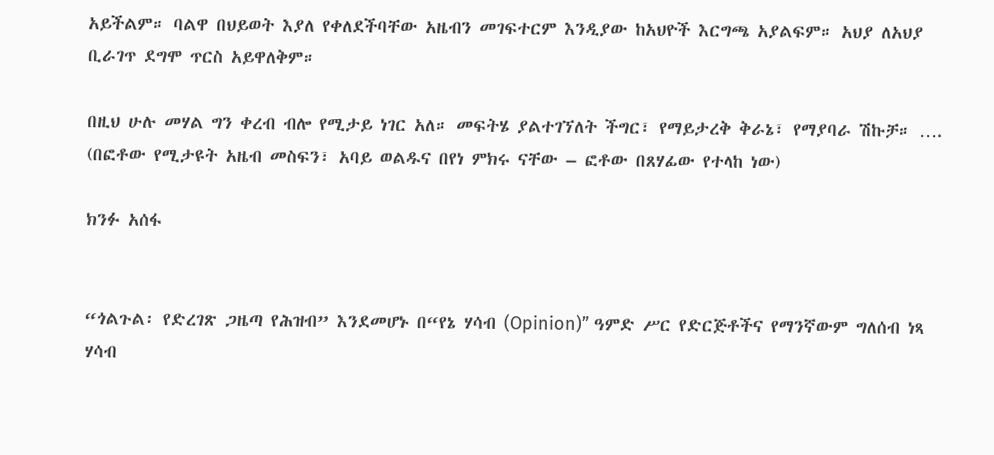አይችልም። ባልዋ በህይወት እያለ የቀለደችባቸው አዜብን መገፍተርም እንዲያው ከአህዮች እርግጫ አያልፍም። አህያ ለአህያ ቢራገጥ ደግሞ ጥርስ አይዋለቅም።

በዚህ ሁሉ መሃል ግን ቀረብ ብሎ የሚታይ ነገር አለ። መፍትሄ ያልተገኘለት ችግር፣ የማይታረቅ ቅራኔ፣ የማያባራ ሽኩቻ። …. (በፎቶው የሚታዩት አዜብ መስፍን፣ አባይ ወልዱና በየነ ምክሩ ናቸው – ፎቶው በጸሃፊው የተላከ ነው)

ክንፉ አሰፋ


“ጎልጉል፡ የድረገጽ ጋዜጣ የሕዝብ” እንደመሆኑ በ“የኔ ሃሳብ (Opinion)” ዓምድ ሥር የድርጅቶችና የማንኛውም ግለሰብ ነጻ ሃሳብ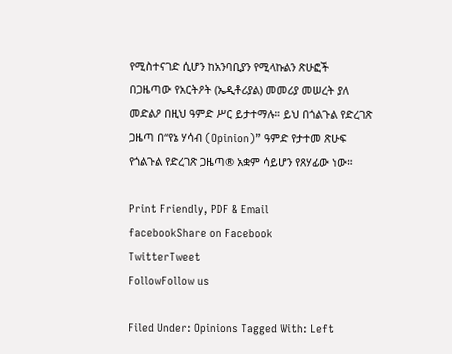የሚስተናገድ ሲሆን ከአንባቢያን የሚላኩልን ጽሁፎች በጋዜጣው የአርትዖት (ኤዲቶሪያል) መመሪያ መሠረት ያለ መድልዖ በዚህ ዓምድ ሥር ይታተማሉ። ይህ በጎልጉል የድረገጽ ጋዜጣ በ“የኔ ሃሳብ (Opinion)” ዓምድ የታተመ ጽሁፍ የጎልጉል የድረገጽ ጋዜጣ® አቋም ሳይሆን የጸሃፊው ነው።

Print Friendly, PDF & Email
facebookShare on Facebook
TwitterTweet
FollowFollow us

Filed Under: Opinions Tagged With: Left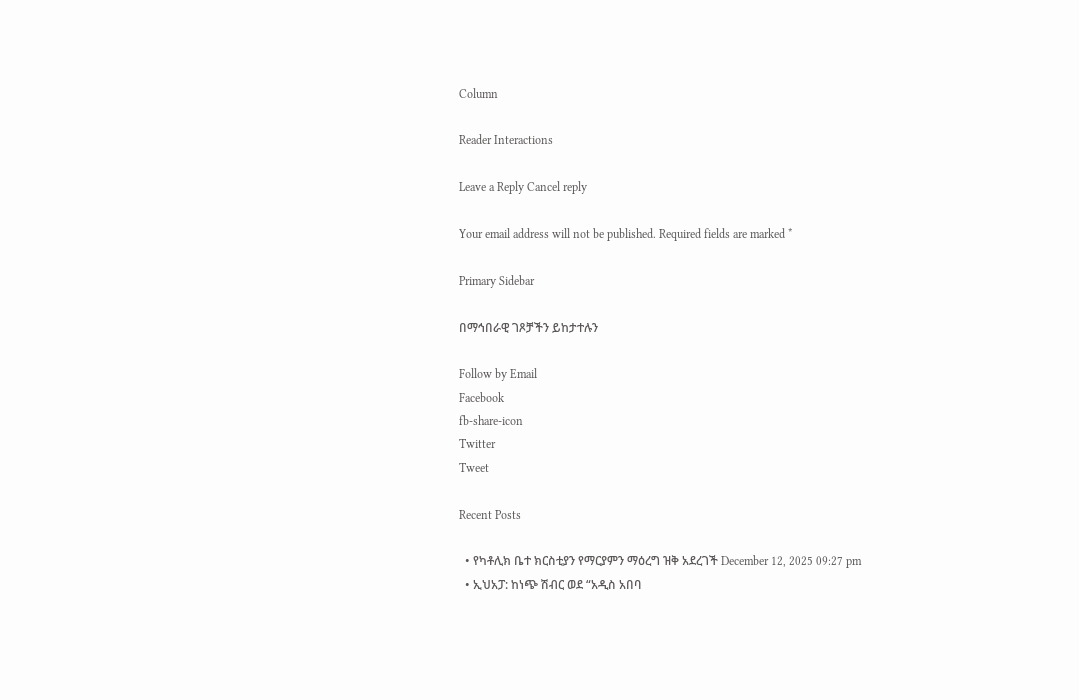Column

Reader Interactions

Leave a Reply Cancel reply

Your email address will not be published. Required fields are marked *

Primary Sidebar

በማኅበራዊ ገጾቻችን ይከታተሉን

Follow by Email
Facebook
fb-share-icon
Twitter
Tweet

Recent Posts

  • የካቶሊክ ቤተ ክርስቲያን የማርያምን ማዕረግ ዝቅ አደረገች December 12, 2025 09:27 pm
  • ኢህአፓ: ከነጭ ሽብር ወደ “አዲስ አበባ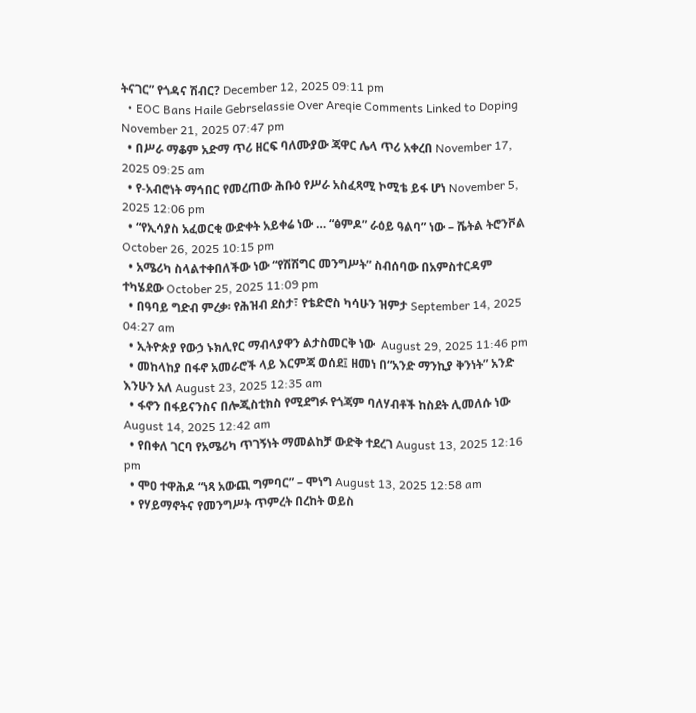ትናገር” የጎዳና ሽብር? December 12, 2025 09:11 pm
  • EOC Bans Haile Gebrselassie Over Areqie Comments Linked to Doping November 21, 2025 07:47 pm
  • በሥራ ማቆም አድማ ጥሪ ዘርፍ ባለሙያው ጃዋር ሌላ ጥሪ አቀረበ November 17, 2025 09:25 am
  • የ-አብሮነት ማኅበር የመረጠው ሕቡዕ የሥራ አስፈጻሚ ኮሚቴ ይፋ ሆነ November 5, 2025 12:06 pm
  • “የኢሳያስ አፈወርቂ ውድቀት አይቀሬ ነው … “ፅምዶ” ራዕይ ዓልባ” ነው – ሼትል ትሮንቮል October 26, 2025 10:15 pm
  • አሜሪካ ስላልተቀበለችው ነው “የሽሽግር መንግሥት” ስብሰባው በአምስተርዳም ተካሄደው October 25, 2025 11:09 pm
  • በዓባይ ግድብ ምረቃ፡ የሕዝብ ደስታ፣ የቴድሮስ ካሳሁን ዝምታ September 14, 2025 04:27 am
  • ኢትዮጵያ የውኃ ኑክሊየር ማብላያዋን ልታስመርቅ ነው  August 29, 2025 11:46 pm
  • መከላከያ በፋኖ አመራሮች ላይ እርምጃ ወሰደ፤ ዘመነ በ“አንድ ማንኪያ ቅንነት” አንድ እንሁን አለ August 23, 2025 12:35 am
  • ፋኖን በፋይናንስና በሎጂስቲክስ የሚደግፉ የጎጃም ባለሃብቶች ከስደት ሊመለሱ ነው August 14, 2025 12:42 am
  • የበቀለ ገርባ የአሜሪካ ጥገኝነት ማመልከቻ ውድቅ ተደረገ August 13, 2025 12:16 pm
  • ሞዐ ተዋሕዶ “ነጻ አውጪ ግምባር” – ሞነግ August 13, 2025 12:58 am
  • የሃይማኖትና የመንግሥት ጥምረት በረከት ወይስ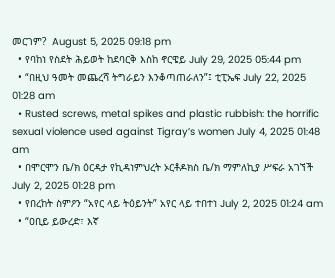መርገም?  August 5, 2025 09:18 pm
  • የባከነ የስደት ሕይወት ከደባርቅ እስከ ኖርዌይ July 29, 2025 05:44 pm
  • “በዚህ ዓመት መጨረሻ ትግራይን እንቆጣጠራለን”፤ ቲፒኤፍ July 22, 2025 01:28 am
  • Rusted screws, metal spikes and plastic rubbish: the horrific sexual violence used against Tigray’s women July 4, 2025 01:48 am
  • በሞርሞን ቤ/ክ ዕርዳታ የኪዳነምህረት ኦርቶዶክስ ቤ/ክ ማምለኪያ ሥፍራ አገኘች July 2, 2025 01:28 pm
  • የበረከት ስምዖን “አየር ላይ ትዕይንት” አየር ላይ ተበተነ July 2, 2025 01:24 am
  • “ዐቢይ ይውረድ፣ እኛ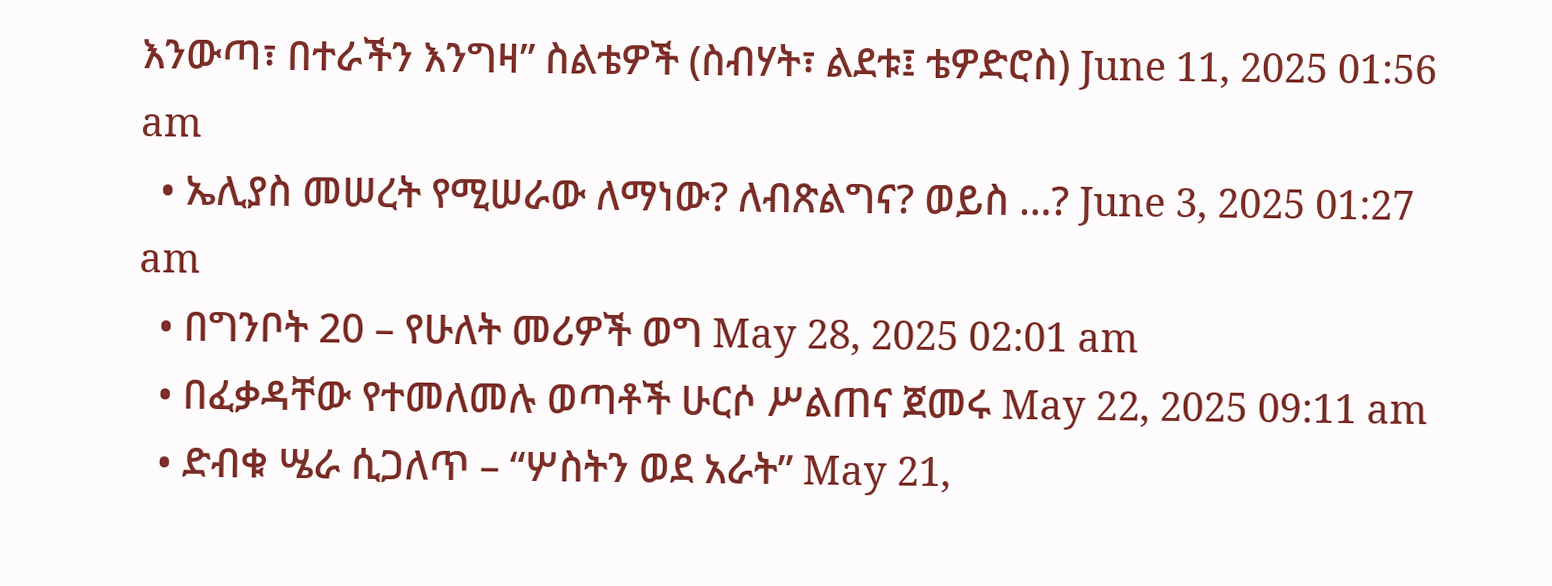እንውጣ፣ በተራችን እንግዛ” ስልቴዎች (ስብሃት፣ ልደቱ፤ ቴዎድሮስ) June 11, 2025 01:56 am
  • ኤሊያስ መሠረት የሚሠራው ለማነው? ለብጽልግና? ወይስ …? June 3, 2025 01:27 am
  • በግንቦት 20 – የሁለት መሪዎች ወግ May 28, 2025 02:01 am
  • በፈቃዳቸው የተመለመሉ ወጣቶች ሁርሶ ሥልጠና ጀመሩ May 22, 2025 09:11 am
  • ድብቁ ሤራ ሲጋለጥ – “ሦስትን ወደ አራት” May 21,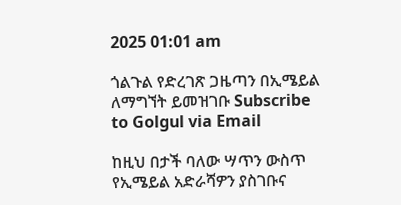2025 01:01 am

ጎልጉል የድረገጽ ጋዜጣን በኢሜይል ለማግኘት ይመዝገቡ Subscribe to Golgul via Email

ከዚህ በታች ባለው ሣጥን ውስጥ የኢሜይል አድራሻዎን ያስገቡና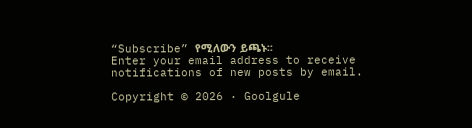“Subscribe” የሚለውን ይጫኑ፡፡
Enter your email address to receive notifications of new posts by email.

Copyright © 2026 · Goolgule